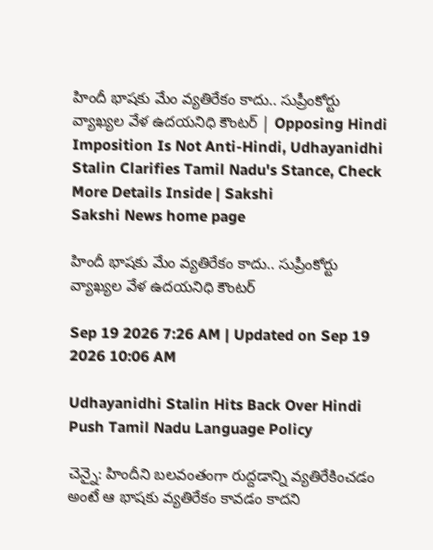హిందీ భాషకు మేం వ్యతిరేకం కాదు.. సుప్రీంకోర్టు వ్యాఖ్యల వేళ ఉదయనిధి కౌంటర్‌ | Opposing Hindi Imposition Is Not Anti-Hindi, Udhayanidhi Stalin Clarifies Tamil Nadu's Stance, Check More Details Inside | Sakshi
Sakshi News home page

హిందీ భాషకు మేం వ్యతిరేకం కాదు.. సుప్రీంకోర్టు వ్యాఖ్యల వేళ ఉదయనిధి కౌంటర్‌

Sep 19 2026 7:26 AM | Updated on Sep 19 2026 10:06 AM

Udhayanidhi Stalin Hits Back Over Hindi Push Tamil Nadu Language Policy

చెన్నై: హిందీని బలవంతంగా రుద్దడాన్ని వ్యతిరేకించడం అంటే ఆ భాషకు వ్యతిరేకం కావడం కాదని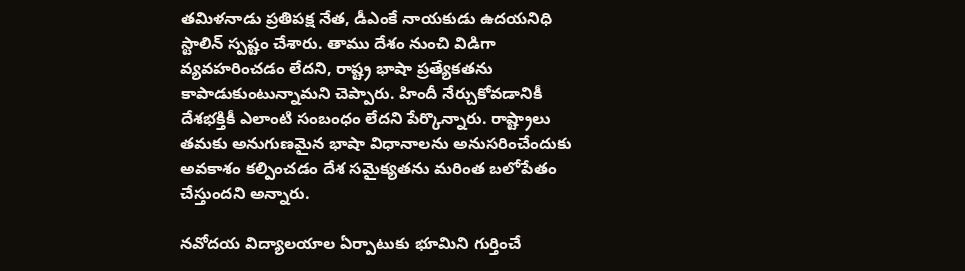తమిళనాడు ప్రతిపక్ష నేత, డీఎంకే నాయకుడు ఉదయనిధి స్టాలిన్‌ స్పష్టం చేశారు. తాము దేశం నుంచి విడిగా వ్యవహరించడం లేదని, రాష్ట్ర భాషా ప్రత్యేకతను కాపాడుకుంటున్నామని చెప్పారు. హిందీ నేర్చుకోవడానికీ దేశభక్తికీ ఎలాంటి సంబంధం లేదని పేర్కొన్నారు. రాష్ట్రాలు తమకు అనుగుణమైన భాషా విధానాలను అనుసరించేందుకు అవకాశం కల్పించడం దేశ సమైక్యతను మరింత బలోపేతం చేస్తుందని అన్నారు.

నవోదయ విద్యాలయాల ఏర్పాటుకు భూమిని గుర్తించే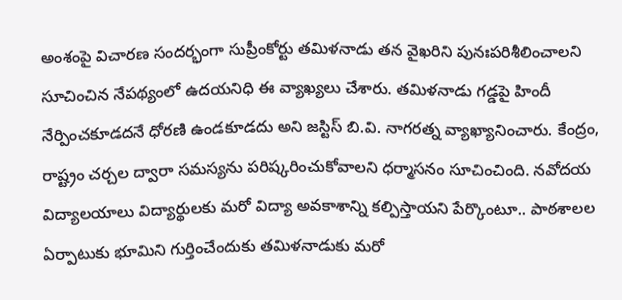అంశంపై విచారణ సందర్భంగా సుప్రీంకోర్టు తమిళనాడు తన వైఖరిని పునఃపరిశీలించాలని సూచించిన నేపథ్యంలో ఉదయనిధి ఈ వ్యాఖ్యలు చేశారు. తమిళనాడు గడ్డపై హిందీ నేర్పించకూడదనే ధోరణి ఉండకూడదు అని జస్టిస్‌ బి.వి. నాగరత్న వ్యాఖ్యానించారు. కేంద్రం, రాష్ట్రం చర్చల ద్వారా సమస్యను పరిష్కరించుకోవాలని ధర్మాసనం సూచించింది. నవోదయ విద్యాలయాలు విద్యార్థులకు మరో విద్యా అవకాశాన్ని కల్పిస్తాయని పేర్కొంటూ.. పాఠశాలల ఏర్పాటుకు భూమిని గుర్తించేందుకు తమిళనాడుకు మరో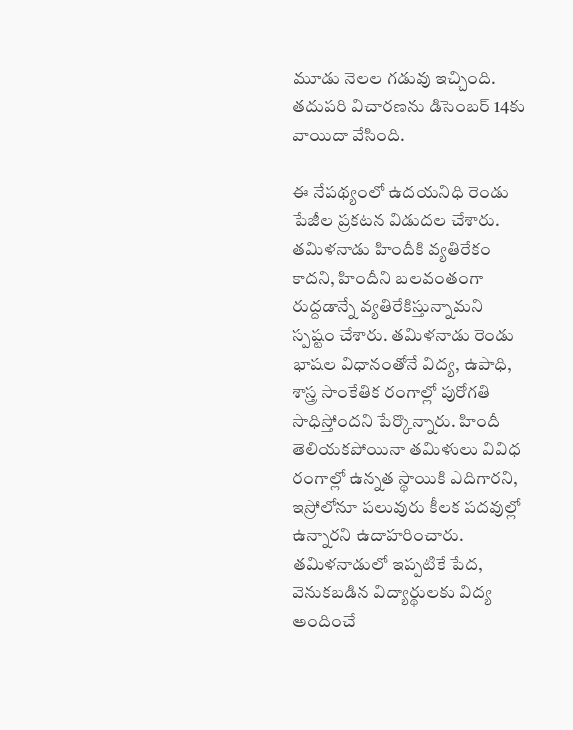మూడు నెలల గడువు ఇచ్చింది. తదుపరి విచారణను డిసెంబర్‌ 14కు వాయిదా వేసింది.

ఈ నేపథ్యంలో ఉదయనిధి రెండు పేజీల ప్రకటన విడుదల చేశారు. తమిళనాడు హిందీకి వ్యతిరేకం కాదని, హిందీని బలవంతంగా రుద్దడాన్నే వ్యతిరేకిస్తున్నామని స్పష్టం చేశారు. తమిళనాడు రెండు భాషల విధానంతోనే విద్య, ఉపాధి, శాస్త్ర సాంకేతిక రంగాల్లో పురోగతి సాధిస్తోందని పేర్కొన్నారు. హిందీ తెలియకపోయినా తమిళులు వివిధ రంగాల్లో ఉన్నత స్థాయికి ఎదిగారని, ఇస్రోలోనూ పలువురు కీలక పదవుల్లో ఉన్నారని ఉదాహరించారు. తమిళనాడులో ఇప్పటికే పేద, వెనుకబడిన విద్యార్థులకు విద్య అందించే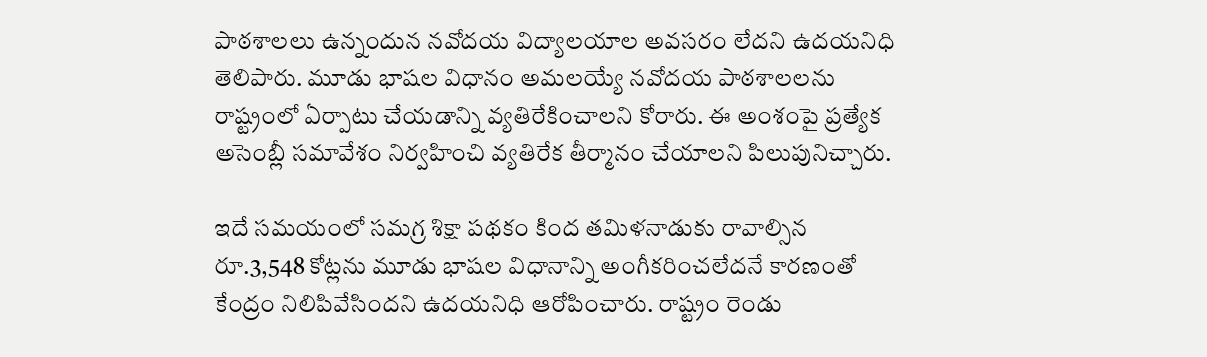పాఠశాలలు ఉన్నందున నవోదయ విద్యాలయాల అవసరం లేదని ఉదయనిధి తెలిపారు. మూడు భాషల విధానం అమలయ్యే నవోదయ పాఠశాలలను రాష్ట్రంలో ఏర్పాటు చేయడాన్ని వ్యతిరేకించాలని కోరారు. ఈ అంశంపై ప్రత్యేక అసెంబ్లీ సమావేశం నిర్వహించి వ్యతిరేక తీర్మానం చేయాలని పిలుపునిచ్చారు.

ఇదే సమయంలో సమగ్ర శిక్షా పథకం కింద తమిళనాడుకు రావాల్సిన రూ.3,548 కోట్లను మూడు భాషల విధానాన్ని అంగీకరించలేదనే కారణంతో కేంద్రం నిలిపివేసిందని ఉదయనిధి ఆరోపించారు. రాష్ట్రం రెండు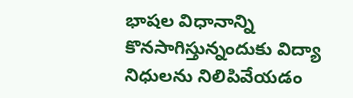భాషల విధానాన్ని కొనసాగిస్తున్నందుకు విద్యా నిధులను నిలిపివేయడం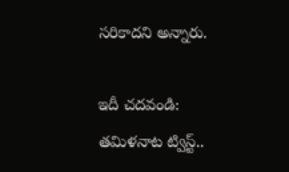సరికాదని అన్నారు.

ఇదీ చదవండి: తమిళనాట ట్విస్ట్‌..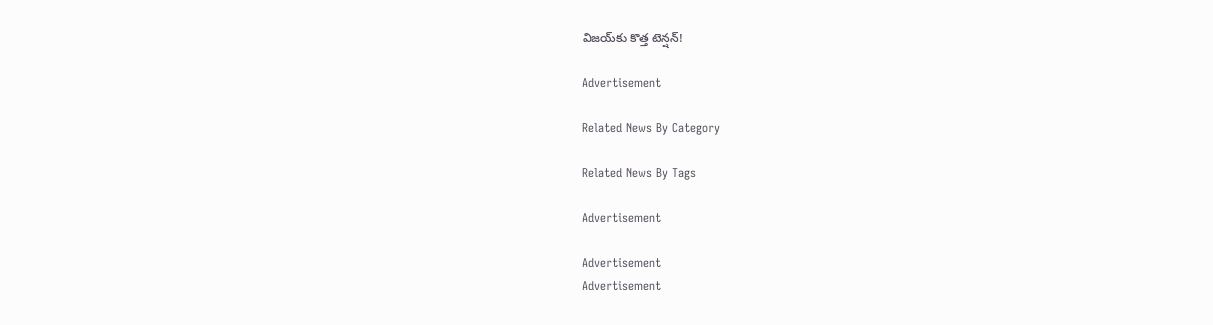విజయ్‌కు కొత్త టెన్షన్‌!

Advertisement

Related News By Category

Related News By Tags

Advertisement

Advertisement
Advertisement